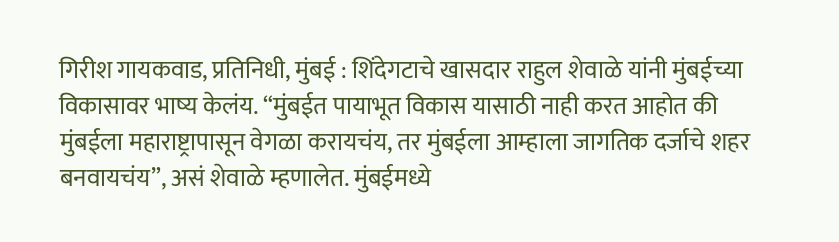गिरीश गायकवाड, प्रतिनिधी, मुंबई : शिंदेगटाचे खासदार राहुल शेवाळे यांनी मुंबईच्या विकासावर भाष्य केलंय. “मुंबईत पायाभूत विकास यासाठी नाही करत आहोत की मुंबईला महाराष्ट्रापासून वेगळा करायचंय, तर मुंबईला आम्हाला जागतिक दर्जाचे शहर बनवायचंय”, असं शेवाळे म्हणालेत. मुंबईमध्ये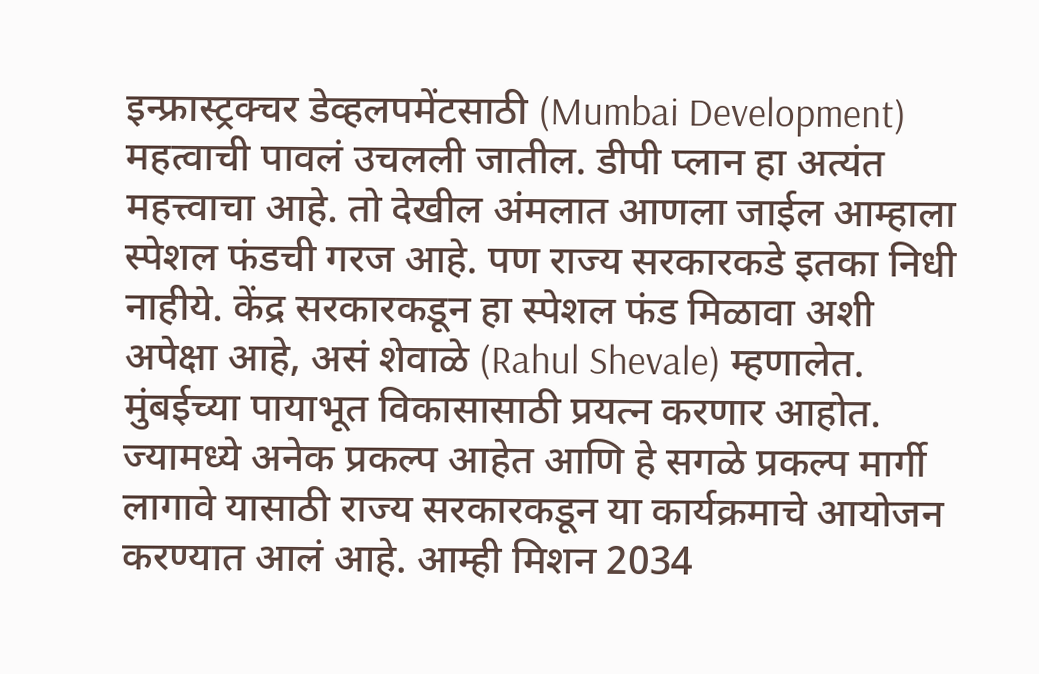इन्फ्रास्ट्रक्चर डेव्हलपमेंटसाठी (Mumbai Development) महत्वाची पावलं उचलली जातील. डीपी प्लान हा अत्यंत महत्त्वाचा आहे. तो देखील अंमलात आणला जाईल आम्हाला स्पेशल फंडची गरज आहे. पण राज्य सरकारकडे इतका निधी नाहीये. केंद्र सरकारकडून हा स्पेशल फंड मिळावा अशी अपेक्षा आहे, असं शेवाळे (Rahul Shevale) म्हणालेत.
मुंबईच्या पायाभूत विकासासाठी प्रयत्न करणार आहोत. ज्यामध्ये अनेक प्रकल्प आहेत आणि हे सगळे प्रकल्प मार्गी लागावे यासाठी राज्य सरकारकडून या कार्यक्रमाचे आयोजन करण्यात आलं आहे. आम्ही मिशन 2034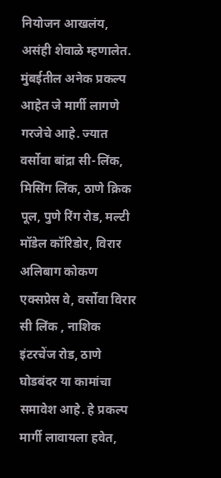नियोजन आखलंय, असंही शेवाळे म्हणालेत.
मुंबईतील अनेक प्रकल्प आहेत जे मार्गी लागणे गरजेचे आहे. ज्यात वर्सोवा बांद्रा सी-लिंक, मिसिंग लिंक, ठाणे क्रिक पूल, पुणे रिंग रोड, मल्टी मॉडेल कॉरिडोर, विरार अलिबाग कोकण एक्सप्रेस वे, वर्सोवा विरार सी लिंक , नाशिक इंटरचेंज रोड, ठाणे घोडबंदर या कामांचा समावेश आहे. हे प्रकल्प मार्गी लावायला हवेत,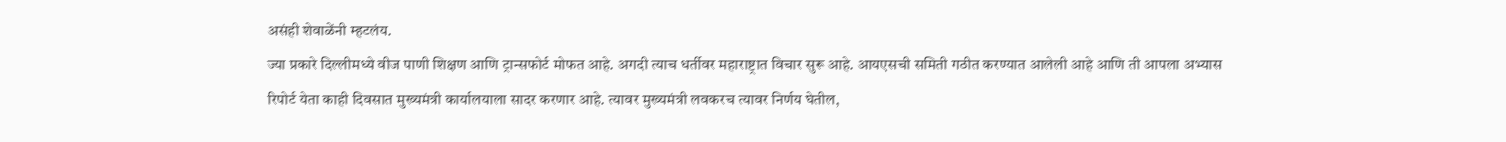असंही शेवाळेंनी म्हटलंय.
ज्या प्रकारे दिल्लीमध्ये वीज पाणी शिक्षण आणि ट्रान्सफोर्ट मोफत आहे. अगदी त्याच धर्तीवर महाराष्ट्रात विचार सुरू आहे. आयएसची समिती गठीत करण्यात आलेली आहे आणि ती आपला अभ्यास रिपोर्ट येता काही दिवसात मुख्यमंत्री कार्यालयाला सादर करणार आहे. त्यावर मुख्यमंत्री लवकरच त्यावर निर्णय घेतील,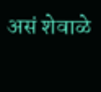असं शेवाळे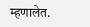म्हणालेत.